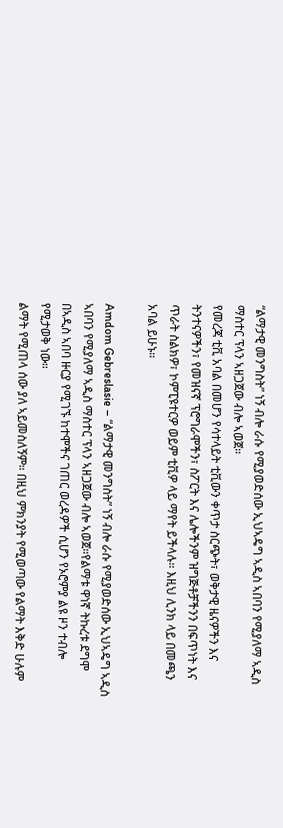“ልማታዊ መንግስት” ነኝ ብሎ ራሱ የሚያወድሰው ኢህኣዴግ ኣዲስ ኣበባን የሚያለማ ኣዲስ ማስተር ፕላን ኣዘጋጀው ብሎ ኣወጀ።
የመረጃ ቲቪ አባል በመሆን የሳተላይት ቲቪውን ቀጥታ ስርጭት፣ ወቅታዊ ዜናዎችን እና ትንተናዎችን፣ የመዝናኛ ፕሮግራሞችን፣ ስፖርት እና ሌሎችንም ዝግጅቶቻችንን በፍጥነት እና ጥራት ስልክዎ፣ ኮምፒዩተርዎ ወይም ቲቪዎ ላይ ማየት ይችላሉ። እዚህ ሊንክ ላይ በመጫን አባል ይሁኑ።

Amdom Gebreslasie – “ልማታዊ መንግስት” ነኝ ብሎ ራሱ የሚያወድሰው ኢህኣዴግ ኣዲስ ኣበባን የሚያለማ ኣዲስ ማስተር ፕላን ኣዘጋጀው ብሎ ኣወጀ።የልማቱ ዋነኛ ትኩረቱ ደግሞ በኣዲስ ኣበባ ዙርያ የሚገኙ ከተሞችና ገጠር ወረዳዎች ሲሆን የኦሮምያ ልዩ ዞን ተብሎ የሚታወቅ ነው።
ልማት የሚጠላ ሰው ያለ ኣይመስለኝም። በዚህ ምክንያት የሚወጣው የልማት እቅድ ሁሉም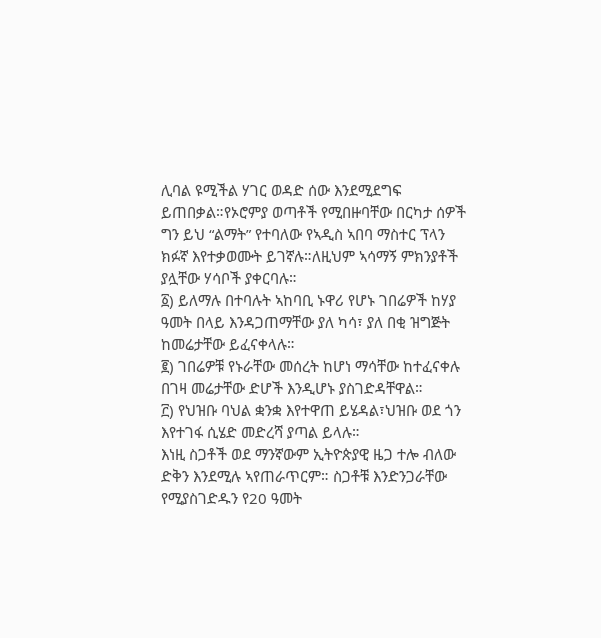ሊባል ዩሚችል ሃገር ወዳድ ሰው እንደሚደግፍ ይጠበቃል።የኦሮምያ ወጣቶች የሚበዙባቸው በርካታ ሰዎች ግን ይህ “ልማት” የተባለው የኣዲስ ኣበባ ማስተር ፕላን ክፉኛ እየተቃወሙት ይገኛሉ።ለዚህም ኣሳማኝ ምክንያቶች ያሏቸው ሃሳቦች ያቀርባሉ።
፩) ይለማሉ በተባሉት ኣከባቢ ኑዋሪ የሆኑ ገበሬዎች ከሃያ ዓመት በላይ እንዳጋጠማቸው ያለ ካሳ፣ ያለ በቂ ዝግጅት ከመሬታቸው ይፈናቀላሉ።
፪) ገበሬዎቹ የኑራቸው መሰረት ከሆነ ማሳቸው ከተፈናቀሉ በገዛ መሬታቸው ድሆች እንዲሆኑ ያስገድዳቸዋል።
፫) የህዝቡ ባህል ቋንቋ እየተዋጠ ይሄዳል፣ህዝቡ ወደ ጎን እየተገፋ ሲሄድ መድረሻ ያጣል ይላሉ።
እነዚ ስጋቶች ወደ ማንኛውም ኢትዮጵያዊ ዜጋ ተሎ ብለው ድቅን እንደሚሉ ኣየጠራጥርም። ስጋቶቹ እንድንጋራቸው የሚያስገድዱን የ20 ዓመት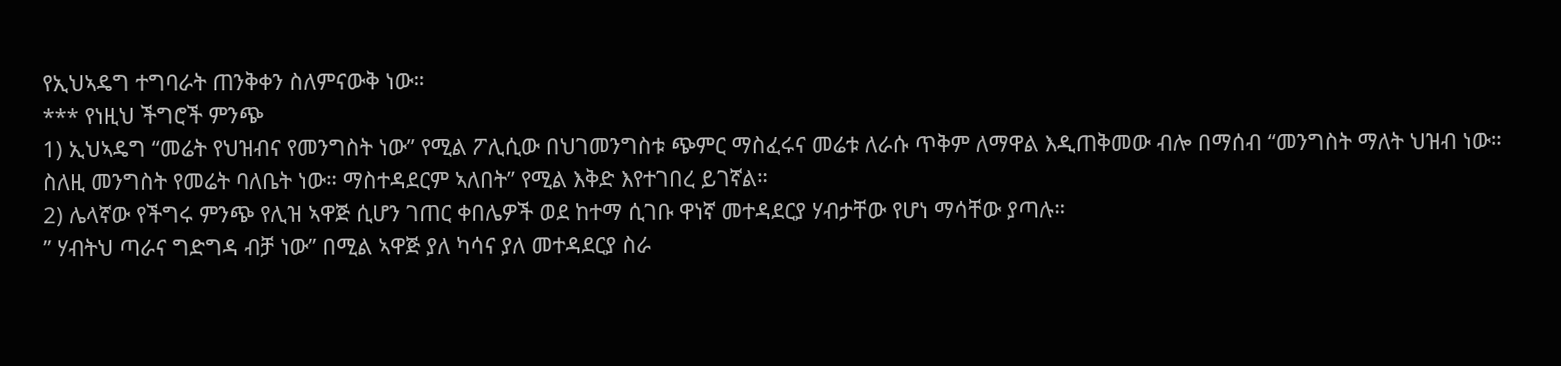የኢህኣዴግ ተግባራት ጠንቅቀን ስለምናውቅ ነው።
*** የነዚህ ችግሮች ምንጭ
1) ኢህኣዴግ “መሬት የህዝብና የመንግስት ነው” የሚል ፖሊሲው በህገመንግስቱ ጭምር ማስፈሩና መሬቱ ለራሱ ጥቅም ለማዋል እዲጠቅመው ብሎ በማሰብ “መንግስት ማለት ህዝብ ነው። ስለዚ መንግስት የመሬት ባለቤት ነው። ማስተዳደርም ኣለበት” የሚል እቅድ እየተገበረ ይገኛል።
2) ሌላኛው የችግሩ ምንጭ የሊዝ ኣዋጅ ሲሆን ገጠር ቀበሌዎች ወደ ከተማ ሲገቡ ዋነኛ መተዳደርያ ሃብታቸው የሆነ ማሳቸው ያጣሉ።
” ሃብትህ ጣራና ግድግዳ ብቻ ነው” በሚል ኣዋጅ ያለ ካሳና ያለ መተዳደርያ ስራ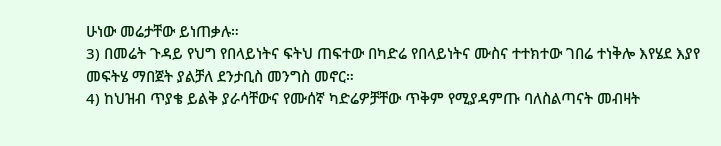ሁነው መሬታቸው ይነጠቃሉ።
3) በመሬት ጉዳይ የህግ የበላይነትና ፍትህ ጠፍተው በካድሬ የበላይነትና ሙስና ተተክተው ገበሬ ተነቅሎ እየሄደ እያየ መፍትሄ ማበጀት ያልቻለ ደንታቢስ መንግስ መኖር።
4) ከህዝብ ጥያቄ ይልቅ ያራሳቸውና የሙሰኛ ካድሬዎቻቸው ጥቅም የሚያዳምጡ ባለስልጣናት መብዛት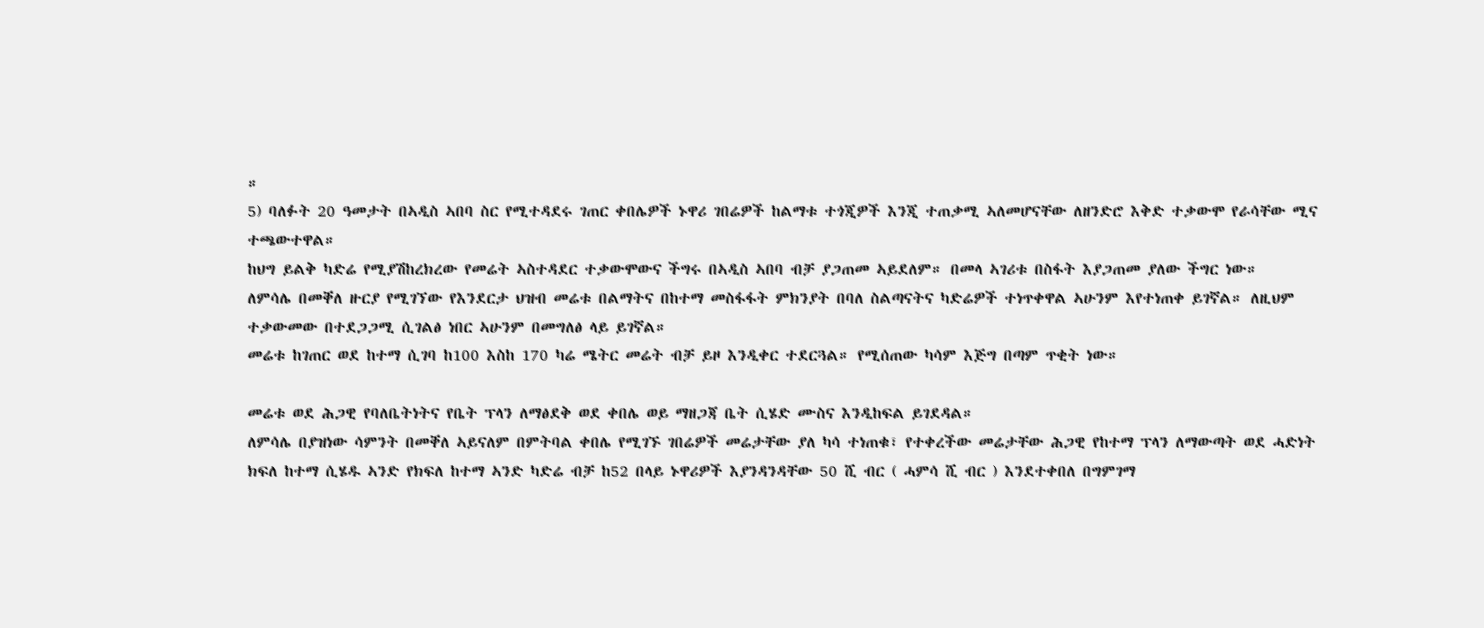።
5) ባለፉት 20 ዓመታት በኣዲስ ኣበባ ስር የሚተዳደሩ ገጠር ቀበሌዎች ኑዋሪ ገበሬዎች ከልማቱ ተጎጂዎች እንጂ ተጠቃሚ ኣለመሆናቸው ለዘንድሮ እቅድ ተቃውሞ የራሳቸው ሚና ተጫውተዋል።
ከህግ ይልቅ ካድሬ የሚያሽከረክረው የመሬት ኣስተዳደር ተቃውሞውና ችግሩ በኣዲስ ኣበባ ብቻ ያጋጠመ ኣይደለም። በመላ ኣገሪቱ በስፋት እያጋጠመ ያለው ችግር ነው።
ለምሳሌ በመቐለ ዙርያ የሚገኘው የእንደርታ ህዝብ መሬቱ በልማትና በከተማ መስፋፋት ምክንያት በባለ ስልጣናትና ካድሬዎች ተነጥቀዋል ኣሁንም እየተነጠቀ ይገኛል። ለዚህም ተቃውመው በተደጋጋሚ ሲገልፅ ነበር ኣሁንም በመግለፅ ላይ ይገኛል።
መሬቱ ከገጠር ወደ ከተማ ሲገባ ከ100 እስከ 170 ካሬ ሜትር መሬት ብቻ ይዞ እንዲቀር ተደርጓል። የሚሰጠው ካሳም እጅግ በጣም ጥቂት ነው።

መሬቱ ወደ ሕጋዊ የባለቤትነትና የቤት ፕላን ለማፅደቅ ወደ ቀበሌ ወይ ማዘጋጃ ቤት ሲሄድ ሙስና እንዲከፍል ይገደዳል።
ለምሳሌ በያዝነው ሳምንት በመቐለ ኣይናለም በምትባል ቀበሌ የሚገኙ ገበሬዎች መሬታቸው ያለ ካሳ ተነጠቁ፣ የተቀረችው መሬታቸው ሕጋዊ የከተማ ፕላን ለማውጣት ወደ ሓድነት ክፍለ ከተማ ሲሄዱ ኣንድ የክፍለ ከተማ ኣንድ ካድሬ ብቻ ከ52 በላይ ኑዋሪዎች እያንዳንዳቸው 50 ሺ ብር ( ሓምሳ ሺ ብር ) እንደተቀበለ በግምገማ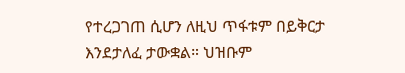የተረጋገጠ ሲሆን ለዚህ ጥፋቱም በይቅርታ እንደታለፈ ታውቋል። ህዝቡም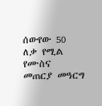ሰውየው 50 ለቃ የሚል የሙስና መጠርያ መዓርግ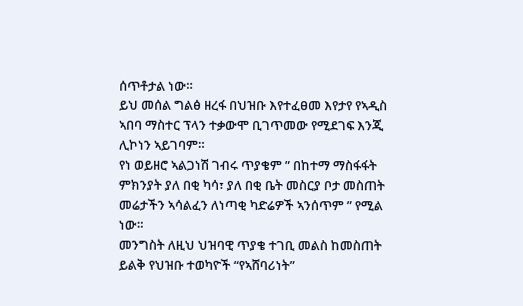ሰጥቶታል ነው።
ይህ መሰል ግልፅ ዘረፋ በህዝቡ እየተፈፀመ እየታየ የኣዲስ ኣበባ ማስተር ፕላን ተቃውሞ ቢገጥመው የሚደገፍ እንጂ ሊኮነን ኣይገባም።
የነ ወይዘሮ ኣልጋነሽ ገብሩ ጥያቄም ” በከተማ ማስፋፋት ምክንያት ያለ በቂ ካሳ፣ ያለ በቂ ቤት መስርያ ቦታ መስጠት መሬታችን ኣሳልፈን ለነጣቂ ካድሬዎች ኣንሰጥም ” የሚል ነው።
መንግስት ለዚህ ህዝባዊ ጥያቄ ተገቢ መልስ ከመስጠት ይልቅ የህዝቡ ተወካዮች “የኣሸባሪነት”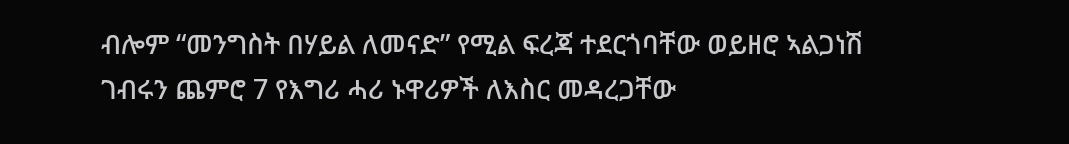ብሎም “መንግስት በሃይል ለመናድ” የሚል ፍረጃ ተደርጎባቸው ወይዘሮ ኣልጋነሽ ገብሩን ጨምሮ 7 የእግሪ ሓሪ ኑዋሪዎች ለእስር መዳረጋቸው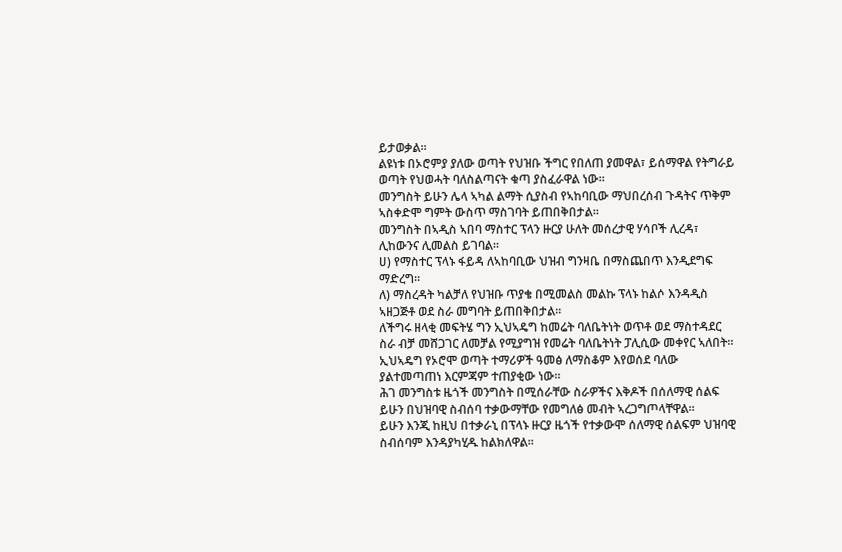ይታወቃል።
ልዩነቱ በኦሮምያ ያለው ወጣት የህዝቡ ችግር የበለጠ ያመዋል፣ ይሰማዋል የትግራይ ወጣት የህወሓት ባለስልጣናት ቁጣ ያስፈራዋል ነው።
መንግስት ይሁን ሌላ ኣካል ልማት ሲያስብ የኣከባቢው ማህበረሰብ ጉዳትና ጥቅም ኣስቀድሞ ግምት ውስጥ ማስገባት ይጠበቅበታል።
መንግስት በኣዲስ ኣበባ ማስተር ፕላን ዙርያ ሁለት መሰረታዊ ሃሳቦች ሊረዳ፣ ሊከውንና ሊመልስ ይገባል።
ሀ) የማስተር ፕላኑ ፋይዳ ለኣከባቢው ህዝብ ግንዛቤ በማስጨበጥ እንዲደግፍ ማድረግ።
ለ) ማስረዳት ካልቻለ የህዝቡ ጥያቄ በሚመልስ መልኩ ፕላኑ ከልሶ እንዳዲስ ኣዘጋጅቶ ወደ ስራ መግባት ይጠበቅበታል።
ለችግሩ ዘላቂ መፍትሄ ግን ኢህኣዴግ ከመሬት ባለቤትነት ወጥቶ ወደ ማስተዳደር ስራ ብቻ መሸጋገር ለመቻል የሚያግዝ የመሬት ባለቤትነት ፓሊሲው መቀየር ኣለበት።
ኢህኣዴግ የኦሮሞ ወጣት ተማሪዎች ዓመፅ ለማስቆም እየወሰደ ባለው ያልተመጣጠነ እርምጃም ተጠያቂው ነው።
ሕገ መንግስቱ ዜጎች መንግስት በሚሰራቸው ስራዎችና እቅዶች በሰለማዊ ሰልፍ ይሁን በህዝባዊ ስብሰባ ተቃውማቸው የመግለፅ መብት ኣረጋግጦላቸዋል።
ይሁን እንጂ ከዚህ በተቃራኒ በፕላኑ ዙርያ ዜጎች የተቃውሞ ሰለማዊ ሰልፍም ህዝባዊ ስብሰባም እንዳያካሂዱ ከልክለዋል።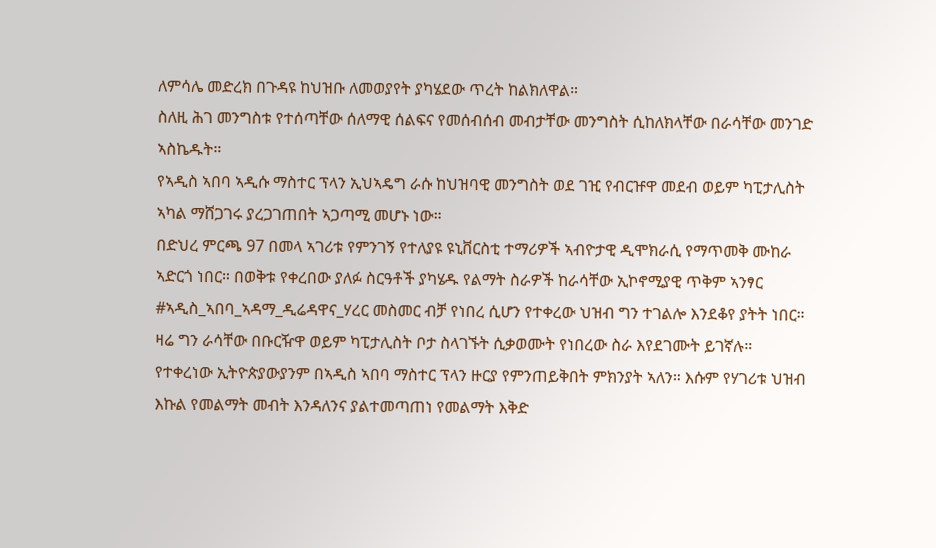ለምሳሌ መድረክ በጉዳዩ ከህዝቡ ለመወያየት ያካሄደው ጥረት ከልክለዋል።
ስለዚ ሕገ መንግስቱ የተሰጣቸው ሰለማዊ ሰልፍና የመሰብሰብ መብታቸው መንግስት ሲከለክላቸው በራሳቸው መንገድ ኣስኬዱት።
የኣዲስ ኣበባ ኣዲሱ ማስተር ፕላን ኢህኣዴግ ራሱ ከህዝባዊ መንግስት ወደ ገዢ የብርዡዋ መደብ ወይም ካፒታሊስት ኣካል ማሸጋገሩ ያረጋገጠበት ኣጋጣሚ መሆኑ ነው።
በድህረ ምርጫ 97 በመላ ኣገሪቱ የምንገኝ የተለያዩ ዩኒቨርስቲ ተማሪዎች ኣብዮታዊ ዲሞክራሲ የማጥመቅ ሙከራ ኣድርጎ ነበር። በወቅቱ የቀረበው ያለፉ ስርዓቶች ያካሄዱ የልማት ስራዎች ከራሳቸው ኢኮኖሚያዊ ጥቅም ኣንፃር #ኣዲስ_ኣበባ_ኣዳማ_ዲሬዳዋና_ሃረር መስመር ብቻ የነበረ ሲሆን የተቀረው ህዝብ ግን ተገልሎ እንደቆየ ያትት ነበር።
ዛሬ ግን ራሳቸው በቡርዥዋ ወይም ካፒታሊስት ቦታ ስላገኙት ሲቃወሙት የነበረው ስራ እየደገሙት ይገኛሉ።
የተቀረነው ኢትዮጵያውያንም በኣዲስ ኣበባ ማስተር ፕላን ዙርያ የምንጠይቅበት ምክንያት ኣለን። እሱም የሃገሪቱ ህዝብ እኩል የመልማት መብት እንዳለንና ያልተመጣጠነ የመልማት እቅድ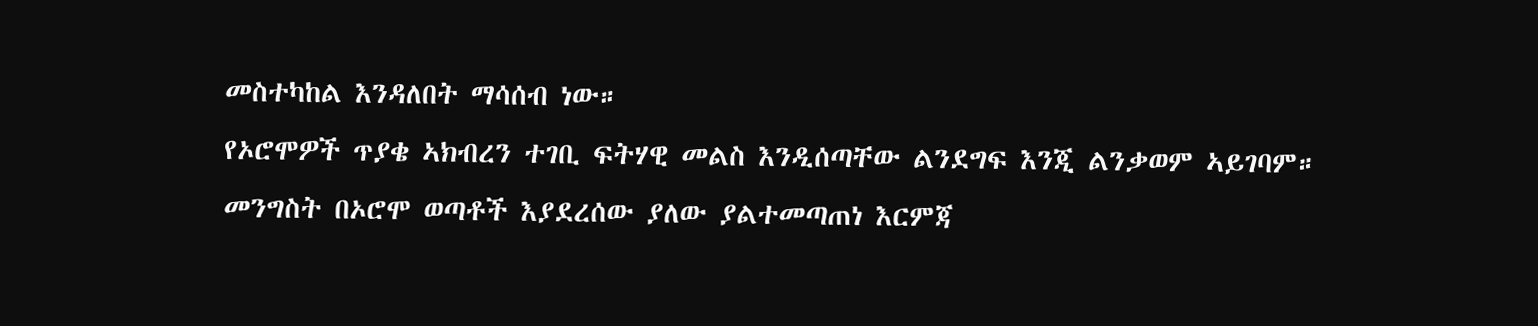መስተካከል እንዳለበት ማሳሰብ ነው።
የኦሮሞዎች ጥያቄ ኣክብረን ተገቢ ፍትሃዊ መልስ እንዲሰጣቸው ልንደግፍ እንጂ ልንቃወም ኣይገባም።
መንግስት በኦሮሞ ወጣቶች እያደረሰው ያለው ያልተመጣጠነ እርምጃ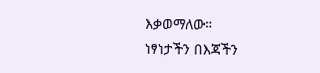እቃወማለው።
ነፃነታችን በእጃችን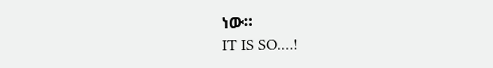ነው።
IT IS SO.…!